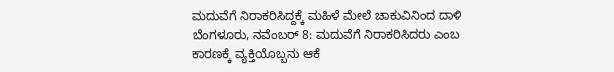ಮದುವೆಗೆ ನಿರಾಕರಿಸಿದ್ದಕ್ಕೆ ಮಹಿಳೆ ಮೇಲೆ ಚಾಕುವಿನಿಂದ ದಾಳಿ
ಬೆಂಗಳೂರು, ನವೆಂಬರ್ 8: ಮದುವೆಗೆ ನಿರಾಕರಿಸಿದರು ಎಂಬ ಕಾರಣಕ್ಕೆ ವ್ಯಕ್ತಿಯೊಬ್ಬನು ಆಕೆ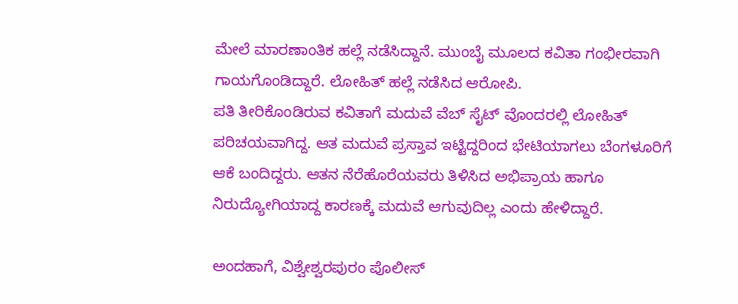ಮೇಲೆ ಮಾರಣಾಂತಿಕ ಹಲ್ಲೆ ನಡೆಸಿದ್ದಾನೆ. ಮುಂಬೈ ಮೂಲದ ಕವಿತಾ ಗಂಭೀರವಾಗಿ ಗಾಯಗೊಂಡಿದ್ದಾರೆ. ಲೋಹಿತ್ ಹಲ್ಲೆ ನಡೆಸಿದ ಆರೋಪಿ.
ಪತಿ ತೀರಿಕೊಂಡಿರುವ ಕವಿತಾಗೆ ಮದುವೆ ವೆಬ್ ಸೈಟ್ ವೊಂದರಲ್ಲಿ ಲೋಹಿತ್ ಪರಿಚಯವಾಗಿದ್ದ. ಆತ ಮದುವೆ ಪ್ರಸ್ತಾವ ಇಟ್ಟಿದ್ದರಿಂದ ಭೇಟಿಯಾಗಲು ಬೆಂಗಳೂರಿಗೆ ಆಕೆ ಬಂದಿದ್ದರು. ಆತನ ನೆರೆಹೊರೆಯವರು ತಿಳಿಸಿದ ಅಭಿಪ್ರಾಯ ಹಾಗೂ ನಿರುದ್ಯೋಗಿಯಾದ್ದ ಕಾರಣಕ್ಕೆ ಮದುವೆ ಆಗುವುದಿಲ್ಲ ಎಂದು ಹೇಳಿದ್ದಾರೆ.

ಅಂದಹಾಗೆ, ವಿಶ್ವೇಶ್ವರಪುರಂ ಪೊಲೀಸ್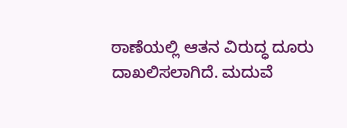ಠಾಣೆಯಲ್ಲಿ ಆತನ ವಿರುದ್ಧ ದೂರು ದಾಖಲಿಸಲಾಗಿದೆ. ಮದುವೆ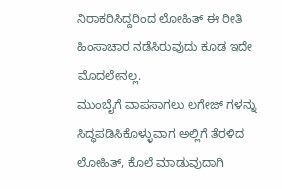ನಿರಾಕರಿಸಿದ್ದರಿಂದ ಲೋಹಿತ್ ಈ ರೀತಿ ಹಿಂಸಾಚಾರ ನಡೆಸಿರುವುದು ಕೂಡ ಇದೇ ಮೊದಲೇನಲ್ಲ.
ಮುಂಬೈಗೆ ವಾಪಸಾಗಲು ಲಗೇಜ್ ಗಳನ್ನು ಸಿದ್ಧಪಡಿಸಿಕೊಳ್ಳುವಾಗ ಅಲ್ಲಿಗೆ ತೆರಳಿದ ಲೋಹಿತ್, ಕೊಲೆ ಮಾಡುವುದಾಗಿ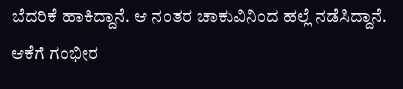ಬೆದರಿಕೆ ಹಾಕಿದ್ದಾನೆ. ಆ ನಂತರ ಚಾಕುವಿನಿಂದ ಹಲ್ಲೆ ನಡೆಸಿದ್ದಾನೆ. ಆಕೆಗೆ ಗಂಭೀರ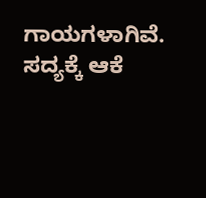ಗಾಯಗಳಾಗಿವೆ. ಸದ್ಯಕ್ಕೆ ಆಕೆ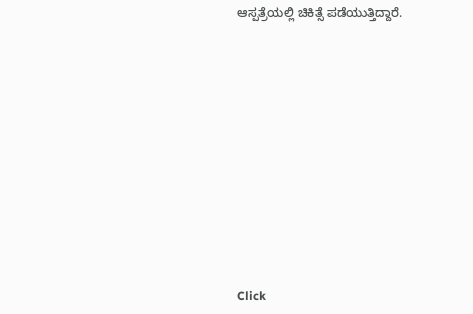ಆಸ್ಪತ್ರೆಯಲ್ಲಿ ಚಿಕಿತ್ಸೆ ಪಡೆಯುತ್ತಿದ್ದಾರೆ.












Click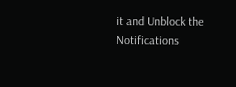it and Unblock the Notifications